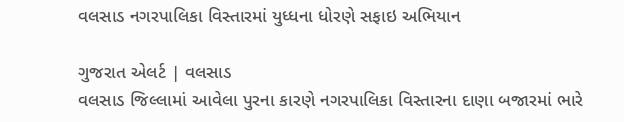વલસાડ નગરપાલિકા વિસ્તારમાં યુધ્ધના ધોરણે સફાઇ અભિયાન

ગુજરાત એલર્ટ | વલસાડ
વલસાડ જિલ્લામાં આવેલા પુરના કારણે નગરપાલિકા વિસ્તારના દાણા બજારમાં ભારે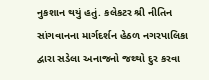નુકશાન થયું હતું. કલેકટર શ્રી નીતિન સાંગવાનના માર્ગદર્શન હેઠળ નગરપાલિકા દ્વારા સડેલા અનાજનો જથ્થો દુર કરવા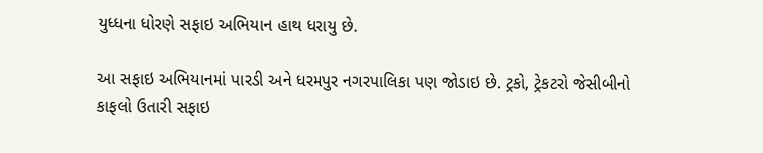યુધ્ધના ધોરણે સફાઇ અભિયાન હાથ ધરાયુ છે.

આ સફાઇ અભિયાનમાં પારડી અને ધરમપુર નગરપાલિકા પણ જોડાઇ છે. ટ્રકો, ટ્રેકટરો જેસીબીનો કાફલો ઉતારી સફાઇ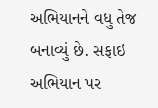અભિયાનને વધુ તેજ બનાવ્યું છે. સફાઇ અભિયાન પર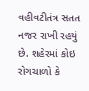વહીવટીતંત્ર સતત નજર રાખી રહયું છે. શહેરમાં કોઇ રોગચાળો કે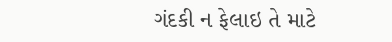ગંદકી ન ફેલાઇ તે માટે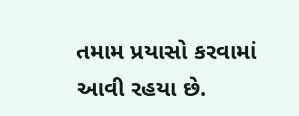તમામ પ્રયાસો કરવામાં આવી રહયા છે.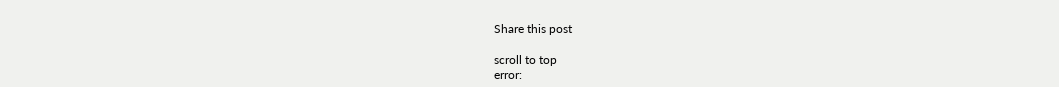Share this post

scroll to top
error: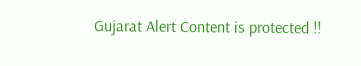Gujarat Alert Content is protected !!